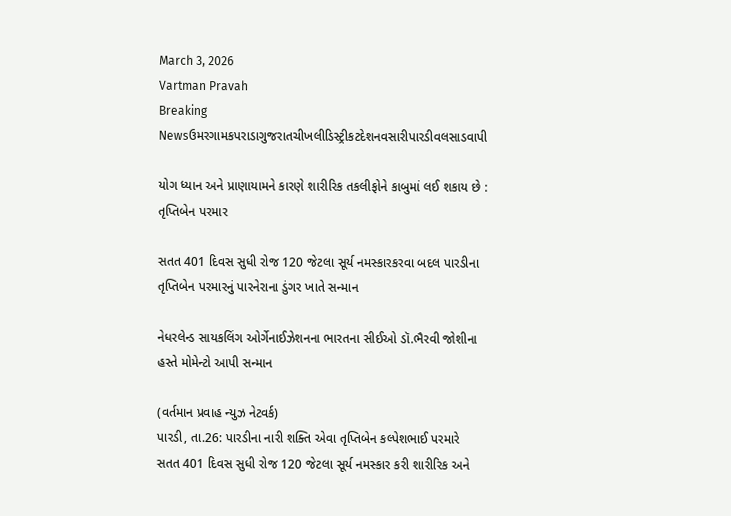March 3, 2026
Vartman Pravah
Breaking Newsઉમરગામકપરાડાગુજરાતચીખલીડિસ્ટ્રીકટદેશનવસારીપારડીવલસાડવાપી

યોગ ધ્‍યાન અને પ્રાણાયામને કારણે શારીરિક તકલીફોને કાબુમાં લઈ શકાય છે : તૃપ્તિબેન પરમાર

સતત 401 દિવસ સુધી રોજ 120 જેટલા સૂર્ય નમસ્‍કારકરવા બદલ પારડીના તૃપ્તિબેન પરમારનું પારનેરાના ડુંગર ખાતે સન્‍માન

નેધરલેન્‍ડ સાયકલિંગ ઓર્ગેનાઈઝેશનના ભારતના સીઈઓ ડૉ.ભૈરવી જોશીના હસ્‍તે મોમેન્‍ટો આપી સન્‍માન

(વર્તમાન પ્રવાહ ન્‍યુઝ નેટવર્ક)
પારડી, તા.26: પારડીના નારી શક્‍તિ એવા તૃપ્તિબેન કલ્‍પેશભાઈ પરમારે સતત 401 દિવસ સુધી રોજ 120 જેટલા સૂર્ય નમસ્‍કાર કરી શારીરિક અને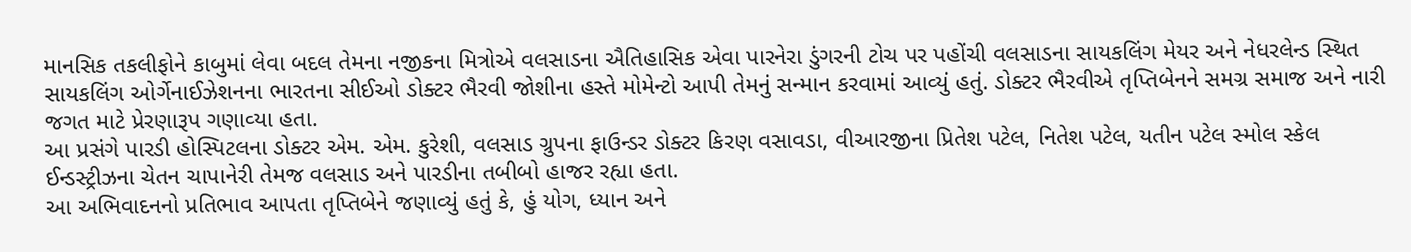માનસિક તકલીફોને કાબુમાં લેવા બદલ તેમના નજીકના મિત્રોએ વલસાડના ઐતિહાસિક એવા પારનેરા ડુંગરની ટોચ પર પહોંચી વલસાડના સાયકલિંગ મેયર અને નેધરલેન્‍ડ સ્‍થિત સાયકલિંગ ઓર્ગેનાઈઝેશનના ભારતના સીઈઓ ડોક્‍ટર ભૈરવી જોશીના હસ્‍તે મોમેન્‍ટો આપી તેમનું સન્‍માન કરવામાં આવ્‍યું હતું. ડોક્‍ટર ભૈરવીએ તૃપ્તિબેનને સમગ્ર સમાજ અને નારી જગત માટે પ્રેરણારૂપ ગણાવ્‍યા હતા.
આ પ્રસંગે પારડી હોસ્‍પિટલના ડોક્‍ટર એમ. એમ. કુરેશી, વલસાડ ગ્રુપના ફાઉન્‍ડર ડોક્‍ટર કિરણ વસાવડા, વીઆરજીના પ્રિતેશ પટેલ, નિતેશ પટેલ, યતીન પટેલ સ્‍મોલ સ્‍કેલ ઈન્‍ડસ્‍ટ્રીઝના ચેતન ચાપાનેરી તેમજ વલસાડ અને પારડીના તબીબો હાજર રહ્યા હતા.
આ અભિવાદનનો પ્રતિભાવ આપતા તૃપ્તિબેને જણાવ્‍યું હતું કે, હું યોગ, ધ્‍યાન અને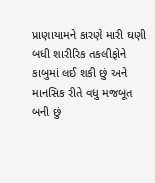પ્રાણાયામને કારણે મારી ઘણી બધી શારીરિક તકલીફોને કાબુમાં લઈ શકી છું અને માનસિક રીતે વધુ મજબૂત બની છું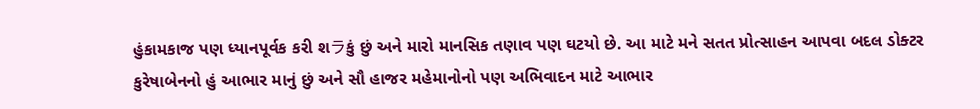હુંકામકાજ પણ ધ્‍યાનપૂર્વક કરી શラકું છું અને મારો માનસિક તણાવ પણ ઘટયો છે. આ માટે મને સતત પ્રોત્‍સાહન આપવા બદલ ડોક્‍ટર કુરેષાબેનનો હું આભાર માનું છું અને સૌ હાજર મહેમાનોનો પણ અભિવાદન માટે આભાર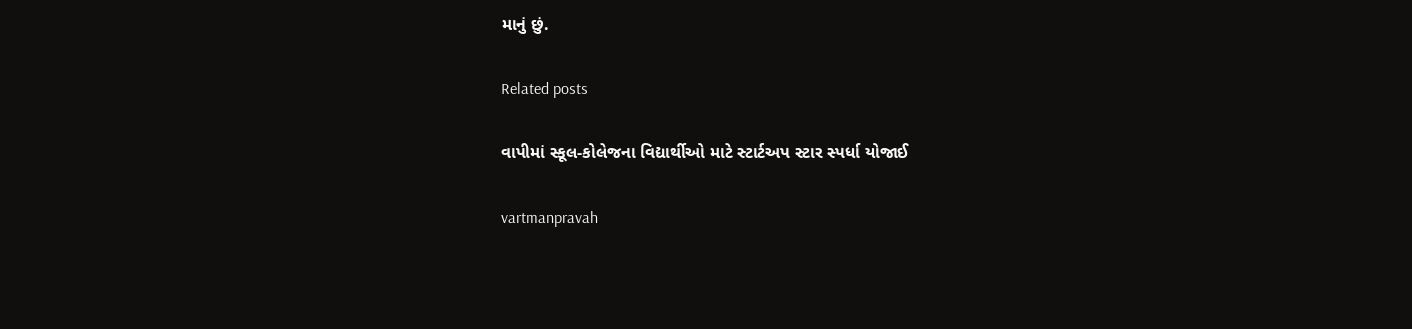માનું છું.

Related posts

વાપીમાં સ્‍કૂલ-કોલેજના વિદ્યાર્થીઓ માટે સ્‍ટાર્ટઅપ સ્‍ટાર સ્‍પર્ધા યોજાઈ

vartmanpravah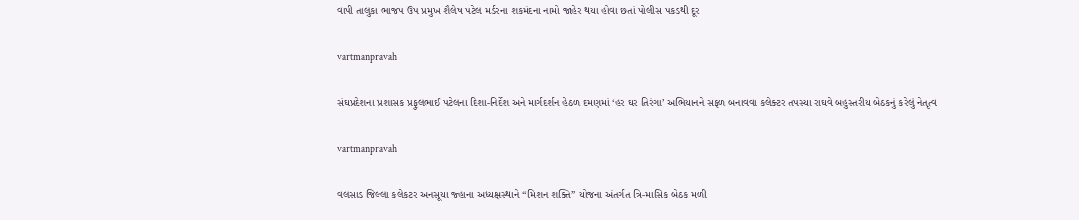વાપી તાલુકા ભાજપ ઉપ પ્રમુખ શૈલેષ પટેલ મર્ડરના શકમંદના નામો જાહેર થયા હોવા છતાં પોલીસ પકડથી દૂર

vartmanpravah

સંઘપ્રદેશના પ્રશાસક પ્રફુલભાઈ પટેલના દિશા-નિર્દેશ અને માર્ગદર્શન હેઠળ દમણમાં ‘હર ઘર તિરંગા’ અભિયાનને સફળ બનાવવા કલેક્‍ટર તપસ્‍યા રાઘવે બહુસ્‍તરીય બેઠકનું કરેલું નેતૃત્‍વ

vartmanpravah

વલસાડ જિલ્લા કલેકટર અનસૂયા જ્‍હાના અધ્‍યક્ષસ્‍થાને ‘‘મિશન શક્‍તિ” યોજના અંતર્ગત ત્રિ-માસિક બેઠક મળી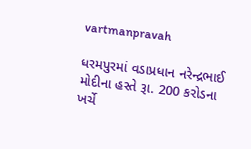vartmanpravah

ધરમપુરમાં વડાપ્રધાન નરેન્‍દ્રભાઈ મોદીના હસ્‍તે રૂા. 200 કરોડના ખર્ચે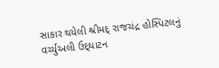સાકાર થયેલી શ્રીમદ્‌ રાજચંદ્ર હોસ્‍પિટલનું વર્ચ્‍યુઅલી ઉદ્‌ઘાટન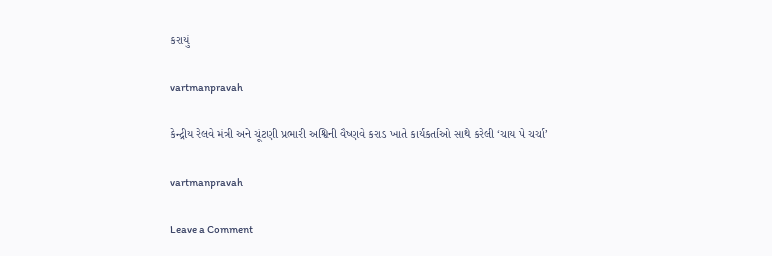કરાયું

vartmanpravah

કેન્‍દ્રીય રેલવે મંત્રી અને ચૂંટણી પ્રભારી અશ્વિની વૈષ્‍ણવે કરાડ ખાતે કાર્યકર્તાઓ સાથે કરેલી ‘ચાય પે ચર્ચા’

vartmanpravah

Leave a Comment